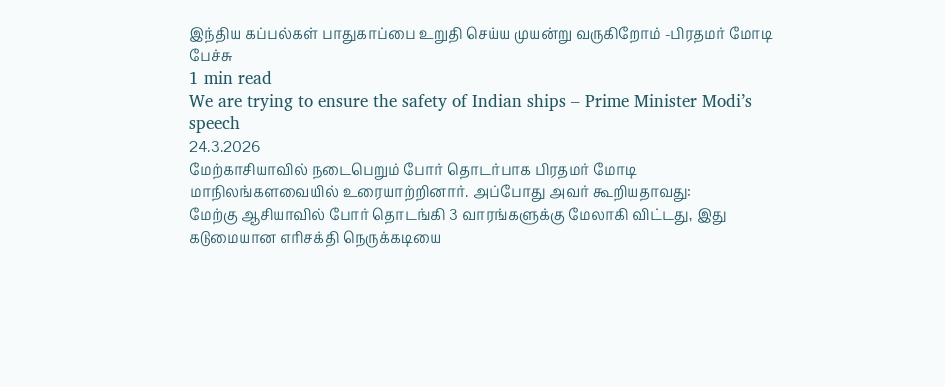இந்திய கப்பல்கள் பாதுகாப்பை உறுதி செய்ய முயன்று வருகிறோம் -பிரதமர் மோடி பேச்சு
1 min read
We are trying to ensure the safety of Indian ships – Prime Minister Modi’s speech
24.3.2026
மேற்காசியாவில் நடைபெறும் போர் தொடர்பாக பிரதமர் மோடி மாநிலங்களவையில் உரையாற்றினார். அப்போது அவர் கூறியதாவது:
மேற்கு ஆசியாவில் போர் தொடங்கி 3 வாரங்களுக்கு மேலாகி விட்டது, இது கடுமையான எரிசக்தி நெருக்கடியை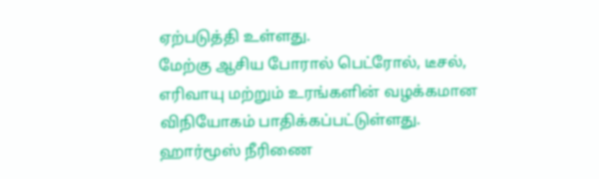ஏற்படுத்தி உள்ளது.
மேற்கு ஆசிய போரால் பெட்ரோல், டீசல், எரிவாயு மற்றும் உரங்களின் வழக்கமான விநியோகம் பாதிக்கப்பட்டுள்ளது.
ஹார்மூஸ் நீரிணை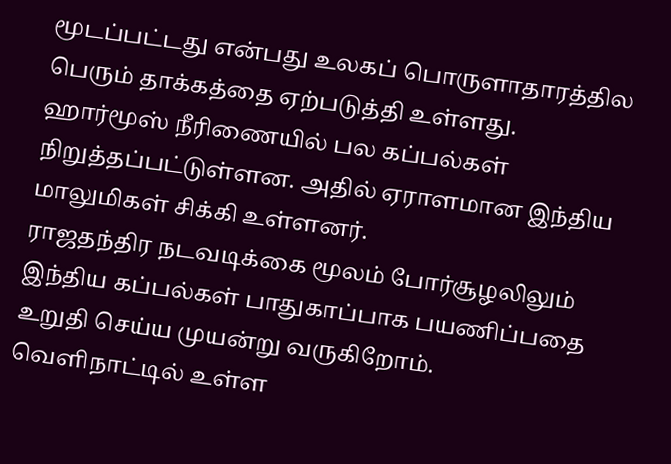மூடப்பட்டது என்பது உலகப் பொருளாதாரத்தில பெரும் தாக்கத்தை ஏற்படுத்தி உள்ளது.
ஹார்மூஸ் நீரிணையில் பல கப்பல்கள் நிறுத்தப்பட்டுள்ளன. அதில் ஏராளமான இந்திய மாலுமிகள் சிக்கி உள்ளனர்.
ராஜதந்திர நடவடிக்கை மூலம் போர்சூழலிலும் இந்திய கப்பல்கள் பாதுகாப்பாக பயணிப்பதை உறுதி செய்ய முயன்று வருகிறோம்.
வெளிநாட்டில் உள்ள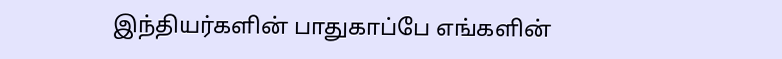இந்தியர்களின் பாதுகாப்பே எங்களின்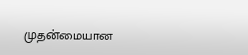முதன்மையான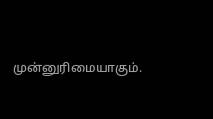முன்னுரிமையாகும்.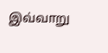இவ்வாறு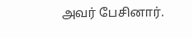அவர் பேசினார்.